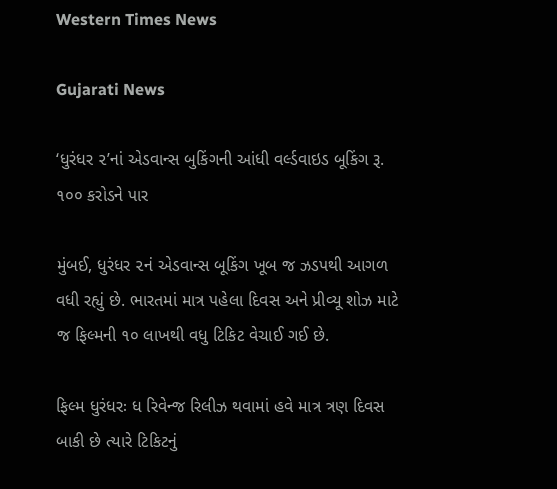Western Times News

Gujarati News

‘ધુરંધર ૨’નાં એડવાન્સ બુકિંગની આંધી વર્લ્ડવાઇડ બૂકિંગ રૂ. ૧૦૦ કરોડને પાર

મુંબઈ, ધુરંધર ૨નં એડવાન્સ બૂકિંગ ખૂબ જ ઝડપથી આગળ વધી રહ્યું છે. ભારતમાં માત્ર પહેલા દિવસ અને પ્રીવ્યૂ શોઝ માટે જ ફિલ્મની ૧૦ લાખથી વધુ ટિકિટ વેચાઈ ગઈ છે.

ફિલ્મ ધુરંધરઃ ધ રિવેન્જ રિલીઝ થવામાં હવે માત્ર ત્રણ દિવસ બાકી છે ત્યારે ટિકિટનું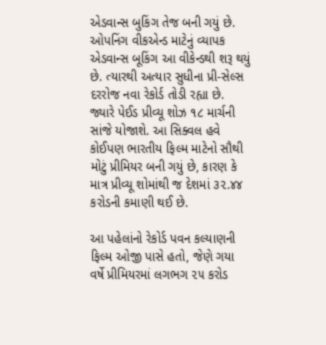એડવાન્સ બુકિંગ તેજ બની ગયું છે. ઓપનિંગ વીકએન્ડ માટેનું વ્યાપક એડવાન્સ બૂકિંગ આ વીકેન્ડથી શરૂ થયું છે. ત્યારથી અત્યાર સુધીના પ્રી-સેલ્સ દરરોજ નવા રેકોર્ડ તોડી રહ્યા છે. જ્યારે પેઈડ પ્રીવ્યૂ શોઝ ૧૮ માર્ચની સાંજે યોજાશે. આ સિક્વલ હવે કોઈપણ ભારતીય ફિલ્મ માટેનો સૌથી મોટું પ્રીમિયર બની ગયું છે, કારણ કે માત્ર પ્રીવ્યૂ શોમાંથી જ દેશમાં ૩૨.૪૪ કરોડની કમાણી થઈ છે.

આ પહેલાંનો રેકોર્ડ પવન કલ્યાણની ફિલ્મ ઓજી પાસે હતો, જેણે ગયા વર્ષે પ્રીમિયરમાં લગભગ ૨૫ કરોડ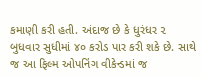કમાણી કરી હતી. અંદાજ છે કે ધુરંધર ૨ બુધવાર સુધીમાં ૪૦ કરોડ પાર કરી શકે છે. સાથે જ આ ફિલ્મ ઓપનિંગ વીકેન્ડમાં જ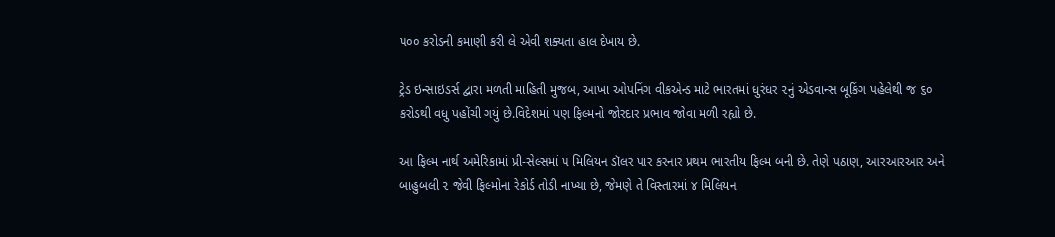૫૦૦ કરોડની કમાણી કરી લે એવી શક્યતા હાલ દેખાય છે.

ટ્રેડ ઇન્સાઇડર્સ દ્વારા મળતી માહિતી મુજબ, આખા ઓપનિંગ વીકએન્ડ માટે ભારતમાં ધુરંધર ૨નું એડવાન્સ બૂકિંગ પહેલેથી જ ૬૦ કરોડથી વધુ પહોંચી ગયું છે.વિદેશમાં પણ ફિલ્મનો જોરદાર પ્રભાવ જોવા મળી રહ્યો છે.

આ ફિલ્મ નાર્થ અમેરિકામાં પ્રી-સેલ્સમાં ૫ મિલિયન ડૉલર પાર કરનાર પ્રથમ ભારતીય ફિલ્મ બની છે. તેણે પઠાણ, આરઆરઆર અને બાહુબલી ૨ જેવી ફિલ્મોના રેકોર્ડ તોડી નાખ્યા છે, જેમણે તે વિસ્તારમાં ૪ મિલિયન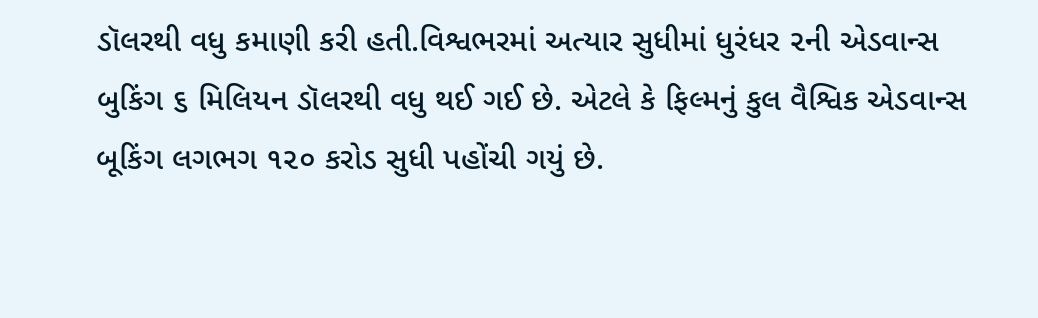ડૉલરથી વધુ કમાણી કરી હતી.વિશ્વભરમાં અત્યાર સુધીમાં ધુરંધર ૨ની એડવાન્સ બુકિંગ ૬ મિલિયન ડૉલરથી વધુ થઈ ગઈ છે. એટલે કે ફિલ્મનું કુલ વૈશ્વિક એડવાન્સ બૂકિંગ લગભગ ૧૨૦ કરોડ સુધી પહોંચી ગયું છે.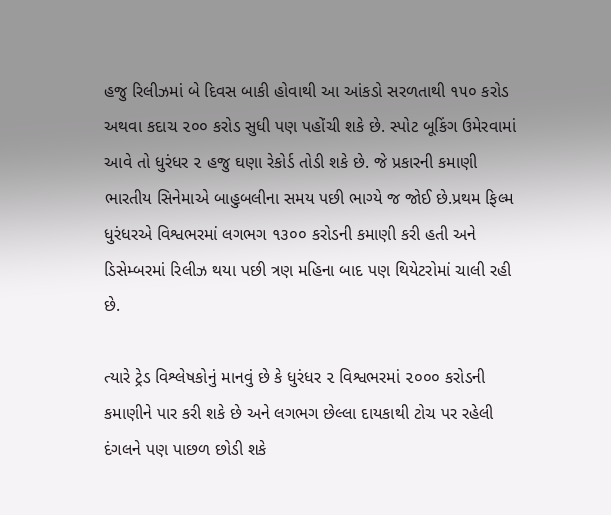હજુ રિલીઝમાં બે દિવસ બાકી હોવાથી આ આંકડો સરળતાથી ૧૫૦ કરોડ અથવા કદાચ ૨૦૦ કરોડ સુધી પણ પહોંચી શકે છે. સ્પોટ બૂકિંગ ઉમેરવામાં આવે તો ધુરંધર ૨ હજુ ઘણા રેકોર્ડ તોડી શકે છે. જે પ્રકારની કમાણી ભારતીય સિનેમાએ બાહુબલીના સમય પછી ભાગ્યે જ જોઈ છે.પ્રથમ ફિલ્મ ધુરંધરએ વિશ્વભરમાં લગભગ ૧૩૦૦ કરોડની કમાણી કરી હતી અને ડિસેમ્બરમાં રિલીઝ થયા પછી ત્રણ મહિના બાદ પણ થિયેટરોમાં ચાલી રહી છે.

ત્યારે ટ્રેડ વિશ્લેષકોનું માનવું છે કે ધુરંધર ૨ વિશ્વભરમાં ૨૦૦૦ કરોડની કમાણીને પાર કરી શકે છે અને લગભગ છેલ્લા દાયકાથી ટોચ પર રહેલી દંગલને પણ પાછળ છોડી શકે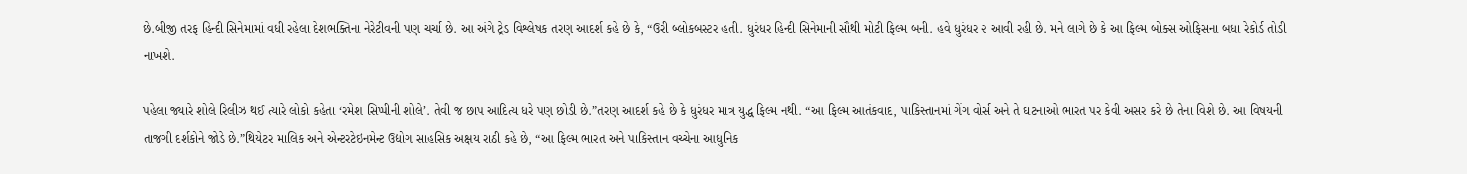છે.બીજી તરફ હિન્દી સિનેમામાં વધી રહેલા દેશભક્તિના નેરેટીવની પણ ચર્ચા છે. આ અંગે ટ્રેડ વિશ્લેષક તરણ આદર્શ કહે છે કે, “ઉરી બ્લોકબસ્ટર હતી. ધુરંધર હિન્દી સિનેમાની સૌથી મોટી ફિલ્મ બની. હવે ધુરંધર ૨ આવી રહી છે. મને લાગે છે કે આ ફિલ્મ બોક્સ ઓફિસના બધા રેકોર્ડ તોડી નાખશે.

પહેલા જ્યારે શોલે રિલીઝ થઈ ત્યારે લોકો કહેતા ‘રમેશ સિપ્પીની શોલે’. તેવી જ છાપ આદિત્ય ધરે પણ છોડી છે.”તરણ આદર્શ કહે છે કે ધુરંધર માત્ર યુદ્ધ ફિલ્મ નથી. “આ ફિલ્મ આતંકવાદ, પાકિસ્તાનમાં ગેંગ વોર્સ અને તે ઘટનાઓ ભારત પર કેવી અસર કરે છે તેના વિશે છે. આ વિષયની તાજગી દર્શકોને જોડે છે.”થિયેટર માલિક અને એન્ટરટેઇનમેન્ટ ઉદ્યોગ સાહસિક અક્ષય રાઠી કહે છે, “આ ફિલ્મ ભારત અને પાકિસ્તાન વચ્ચેના આધુનિક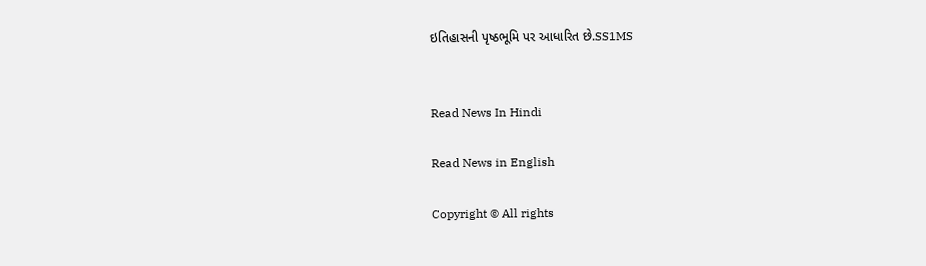ઇતિહાસની પૃષ્ઠભૂમિ પર આધારિત છે.SS1MS


Read News In Hindi

Read News in English

Copyright © All rights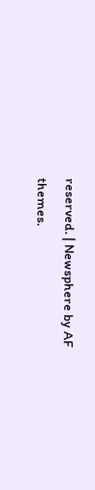reserved. | Newsphere by AF themes.